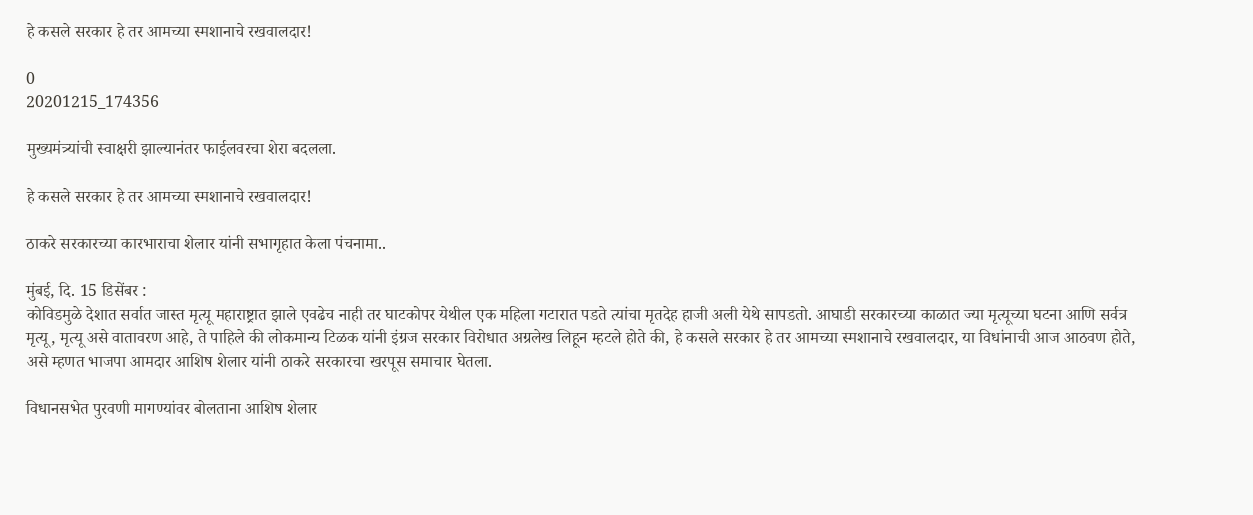हे कसले सरकार हे तर आमच्या स्मशानाचे रखवालदार!

0
20201215_174356

मुख्यमंत्र्यांची स्वाक्षरी झाल्यानंतर फाईलवरचा शेरा बदलला.

हे कसले सरकार हे तर आमच्या स्मशानाचे रखवालदार!

ठाकरे सरकारच्या कारभाराचा शेलार यांनी सभागृहात केला पंचनामा..

मुंबई, दि. 15 डिसेंबर :
कोविडमुळे देशात सर्वात जास्त मृत्यू महाराष्ट्रात झाले एवढेच नाही तर घाटकोपर येथील एक महिला गटारात पडते त्यांचा मृतदेह हाजी अली येथे सापडतो. आघाडी सरकारच्या काळात ज्या मृत्यूच्या घटना आणि सर्वत्र मृत्यू, मृत्यू असे वातावरण आहे, ते पाहिले की लोकमान्य टिळक यांनी इंग्रज सरकार विरोधात अग्रलेख लिहून म्हटले होते की, हे कसले सरकार हे तर आमच्या स्मशानाचे रखवालदार, या विधांनाची आज आठवण होते, असे म्हणत भाजपा आमदार आशिष शेलार यांनी ठाकरे सरकारचा खरपूस समाचार घेतला.

विधानसभेत पुरवणी मागण्यांवर बोलताना आशिष शेलार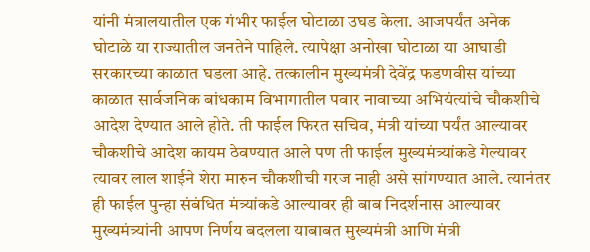यांनी मंत्रालयातील एक गंभीर फाईल घोटाळा उघड केला. आजपर्यंत अनेक घोटाळे या राज्यातील जनतेने पाहिले. त्यापेक्षा अनोखा घोटाळा या आघाडी सरकारच्या काळात घडला आहे. तत्कालीन मुख्यमंत्री देवेंद्र फडणवीस यांच्या काळात सार्वजनिक बांधकाम विभागातील पवार नावाच्या अभियंत्यांचे चौकशीचे आदेश देण्यात आले होते. ती फाईल फिरत सचिव, मंत्री यांच्या पर्यंत आल्यावर चौकशीचे आदेश कायम ठेवण्यात आले पण ती फाईल मुख्यमंत्र्यांकडे गेल्यावर त्यावर लाल शाईने शेरा मारुन चौकशीची गरज नाही असे सांगण्यात आले. त्यानंतर ही फाईल पुन्हा संबंधित मंत्र्यांकडे आल्यावर ही बाब निदर्शनास आल्यावर मुख्यमंत्र्यांनी आपण निर्णय बदलला याबाबत मुख्यमंत्री आणि मंत्री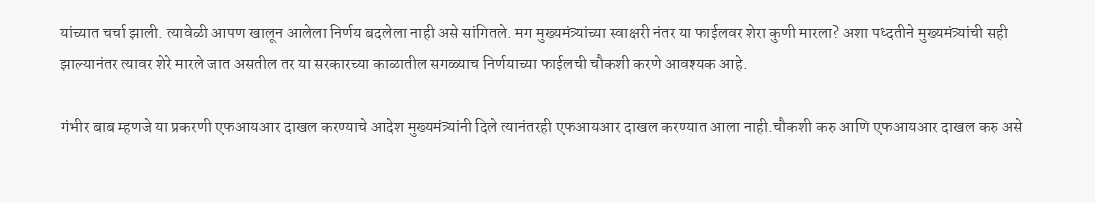यांच्यात चर्चा झाली. त्यावेळी आपण खालून आलेला निर्णय बदलेला नाही असे सांगितले. मग मुख्यमंत्र्यांच्या स्वाक्षरी नंतर या फाईलवर शेरा कुणी मारला? अशा पध्दतीने मुख्यमंत्र्यांची सही झाल्यानंतर त्यावर शेरे मारले जात असतील तर या सरकारच्या काळातील सगळ्याच निर्णयाच्या फाईलची चौकशी करणे आवश्यक आहे.

गंभीर बाब म्हणजे या प्रकरणी एफआयआर दाखल करण्याचे आदेश मुख्यमंत्र्यांनी दिले त्यानंतरही एफआयआर दाखल करण्यात आला नाही.चौकशी करु आणि एफआयआर दाखल करु असे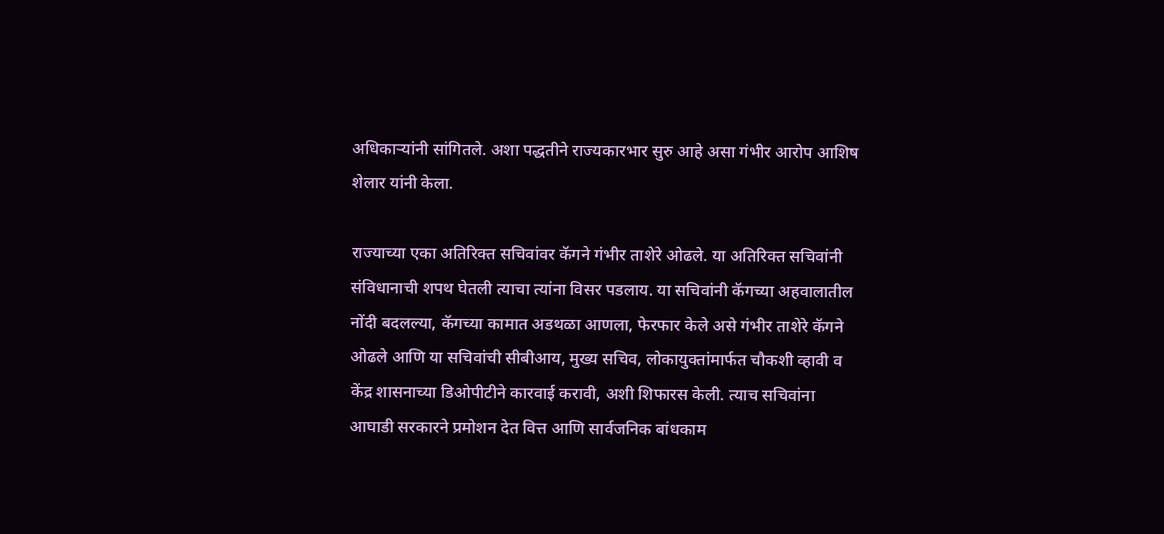अधिकाऱ्यांनी सांगितले. अशा पद्धतीने राज्यकारभार सुरु आहे असा गंभीर आरोप आशिष शेलार यांनी केला.

राज्याच्या एका अतिरिक्त सचिवांवर कॅगने गंभीर ताशेरे ओढले. या अतिरिक्त सचिवांनी संविधानाची शपथ घेतली त्याचा त्यांना विसर पडलाय. या सचिवांनी कॅगच्या अहवालातील नोंदी बदलल्या, कॅगच्या कामात अडथळा आणला, फेरफार केले असे गंभीर ताशेरे कॅगने ओढले आणि या सचिवांची सीबीआय, मुख्य सचिव, लोकायुक्तांमार्फत चौकशी व्हावी व केंद्र शासनाच्या डिओपीटीने कारवाई करावी, अशी शिफारस केली. त्याच सचिवांना आघाडी सरकारने प्रमोशन देत वित्त आणि सार्वजनिक बांधकाम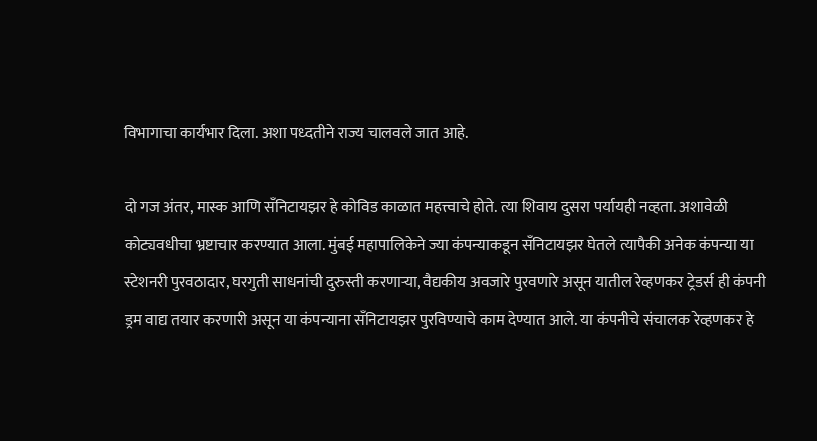विभागाचा कार्यभार दिला. अशा पध्दतीने राज्य चालवले जात आहे.

दो गज अंतर, मास्क आणि सँनिटायझर हे कोविड काळात महत्त्वाचे होते. त्या शिवाय दुसरा पर्यायही नव्हता. अशावेळी कोट्यवधीचा भ्रष्टाचार करण्यात आला. मुंबई महापालिकेने ज्या कंपन्याकडून सँनिटायझर घेतले त्यापैकी अनेक कंपन्या या स्टेशनरी पुरवठादार, घरगुती साधनांची दुरुस्ती करणाऱ्या, वैद्यकीय अवजारे पुरवणारे असून यातील रेव्हणकर ट्रेडर्स ही कंपनी ड्रम वाद्य तयार करणारी असून या कंपन्याना सँनिटायझर पुरविण्याचे काम देण्यात आले. या कंपनीचे संचालक रेव्हणकर हे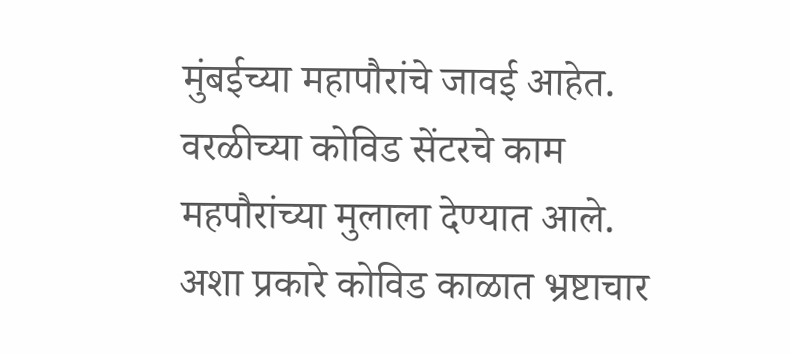मुंबईच्या महापौरांचे जावई आहेत. वरळीच्या कोविड सेंटरचे काम महपौरांच्या मुलाला देण्यात आले. अशा प्रकारे कोविड काळात भ्रष्टाचार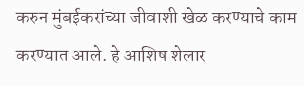करुन मुंबईकरांच्या जीवाशी खेळ करण्याचे काम करण्यात आले. हे आशिष शेलार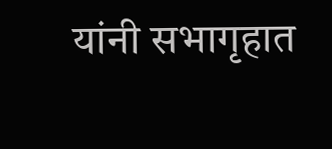यांनी सभागृहात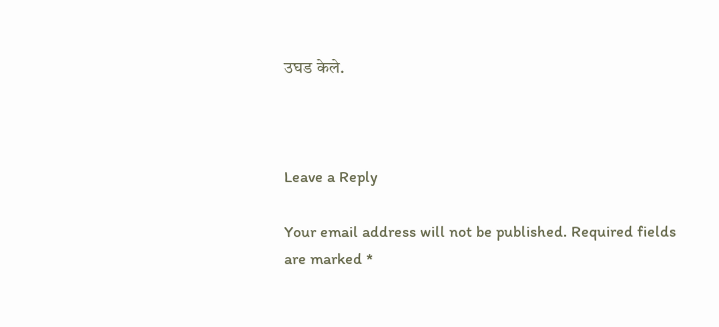उघड केले.



Leave a Reply

Your email address will not be published. Required fields are marked *